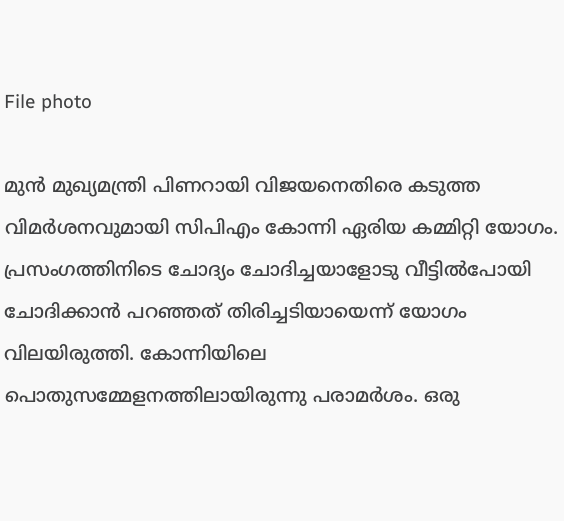File photo

മുന്‍ മുഖ്യമന്ത്രി പിണറായി വിജയനെതിരെ കടുത്ത വിമര്‍ശനവുമായി സിപിഎം കോന്നി ഏരിയ കമ്മിറ്റി യോഗം. പ്രസംഗത്തിനിടെ ചോദ്യം ചോദിച്ചയാളോടു വീട്ടില്‍പോയി ചോദിക്കാന്‍ പറഞ്ഞത് തിരിച്ചടിയായെന്ന് യോഗം വിലയിരുത്തി. കോന്നിയിലെ പൊതുസമ്മേളനത്തിലായിരുന്നു പരാമര്‍ശം. ഒരു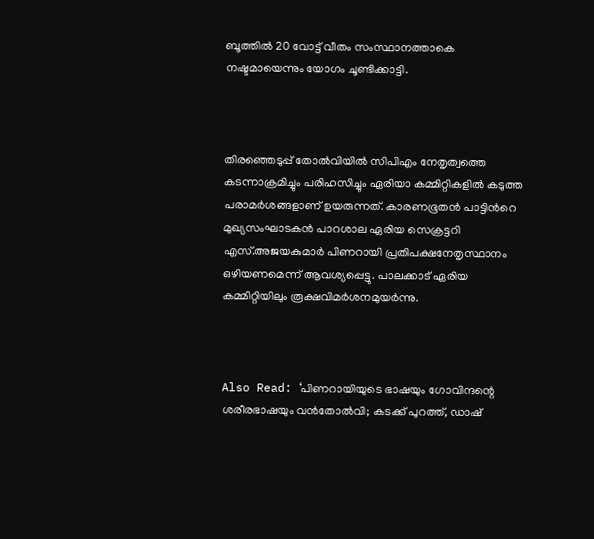ബൂത്തില്‍ 20 വോട്ട് വീതം സംസ്ഥാനത്താകെ നഷ്ടമായെന്നും യോഗം ചൂണ്ടിക്കാട്ടി.



തിരഞ്ഞെടുപ്പ് തോല്‍വിയില്‍ സിപിഎം നേതൃത്വത്തെ കടന്നാക്രമിച്ചും പരിഹസിച്ചും ഏരിയാ കമ്മിറ്റികളില്‍ കടുത്ത പരാമര്‍ശങ്ങളാണ് ഉയരുന്നത്. കാരണഭൂതന്‍ പാട്ടിന്‍റെ മുഖ്യസംഘാടകന്‍ പാറശാല ഏരിയ സെക്രട്ടറി എസ്.അജയകുമാര്‍ പിണറായി പ്രതിപക്ഷനേതൃസ്ഥാനം ഒഴിയണമെന്ന് ആവശ്യപ്പെട്ടു. പാലക്കാട് ഏരിയ കമ്മിറ്റിയിലും രൂക്ഷവിമര്‍ശനമുയര്‍ന്നു.



Also Read: ‘പിണറായിയുടെ ഭാഷയും ഗോവിന്ദന്റെ ശരീരഭാഷയും വന്‍തോൽവി; കടക്ക് പുറത്ത്, ഡാഷ്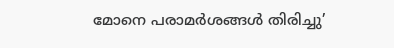മോനെ പരാമർശങ്ങൾ തിരിച്ചു’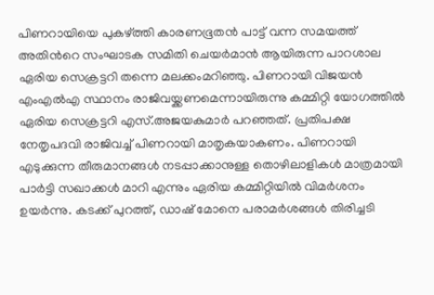പിണറായിയെ പുകഴ്ത്തി കാരണഭൂതന്‍ പാട്ട് വന്ന സമയത്ത് അതിന്‍റെ സംഘാടക സമിതി ചെയര്‍മാന്‍ ആയിരുന്ന പാറശാല ഏരിയ സെക്രട്ടറി തന്നെ മലക്കംമറിഞ്ഞു. പിണറായി വിജയന്‍ എംഎല്‍എ സ്ഥാനം രാജിവയ്ക്കണമെന്നായിരുന്നു കമ്മിറ്റി യോഗത്തില്‍ ഏരിയ സെക്രട്ടറി എസ്.അജയകുമാര്‍ പറഞ്ഞത്. പ്രതിപക്ഷ നേതൃപദവി രാജിവച്ച് പിണറായി മാതൃകയാകണം. പിണറായി എടുക്കുന്ന തീരുമാനങ്ങള്‍ നടപ്പാക്കാനുള്ള തൊഴിലാളികള്‍ മാത്രമായി പാര്‍ട്ടി സഖാക്കള്‍ മാറി എന്നും ഏരിയ കമ്മിറ്റിയില്‍ വിമര്‍ശനം ഉയര്‍ന്നു. കടക്ക് പുറത്ത്, ഡാഷ് മോനെ പരാമര്‍ശങ്ങള്‍ തിരിച്ചടി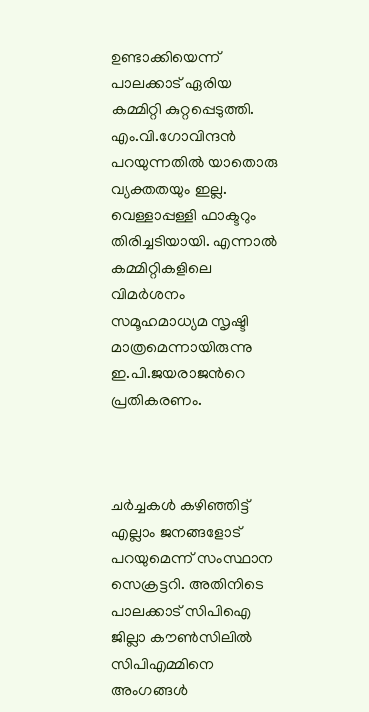ഉണ്ടാക്കിയെന്ന് പാലക്കാട് ഏരിയ കമ്മിറ്റി കുറ്റപ്പെടുത്തി. എം.വി.ഗോവിന്ദന്‍ പറയുന്നതില്‍ യാതൊരു വ്യക്തതയും ഇല്ല. വെള്ളാപ്പള്ളി ഫാക്ടറും തിരിച്ചടിയായി. എന്നാല്‍ കമ്മിറ്റികളിലെ വിമര്‍ശനം സമൂഹമാധ്യമ സൃഷ്ടി മാത്രമെന്നായിരുന്നു ഇ.പി.ജയരാജന്‍റെ പ്രതികരണം.



ചര്‍ച്ചകള്‍ കഴിഞ്ഞിട്ട് എല്ലാം ജനങ്ങളോട് പറയുമെന്ന് സംസ്ഥാന സെക്രട്ടറി. അതിനിടെ പാലക്കാട് സിപിഐ ജില്ലാ കൗണ്‍സിലില്‍ സിപിഎമ്മിനെ അംഗങ്ങള്‍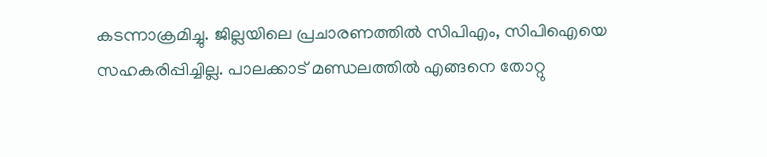കടന്നാക്രമിച്ചു. ജില്ലയിലെ പ്രചാരണത്തില്‍ സിപിഎം, സിപിഐയെ സഹകരിപ്പിച്ചില്ല. പാലക്കാട് മണ്ഡലത്തില്‍ എങ്ങനെ തോറ്റു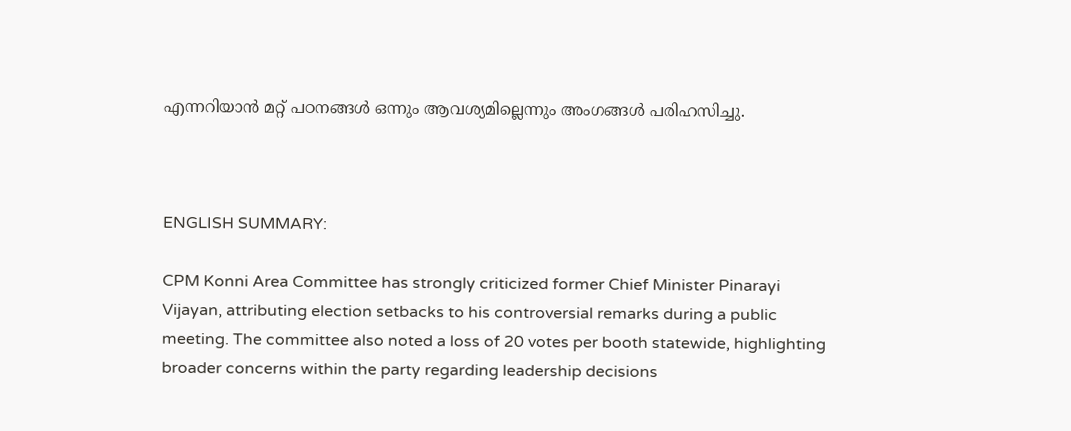എന്നറിയാന്‍ മറ്റ് പഠനങ്ങള്‍ ഒന്നും ആവശ്യമില്ലെന്നും അംഗങ്ങള്‍ പരിഹസിച്ചു.



ENGLISH SUMMARY:

CPM Konni Area Committee has strongly criticized former Chief Minister Pinarayi Vijayan, attributing election setbacks to his controversial remarks during a public meeting. The committee also noted a loss of 20 votes per booth statewide, highlighting broader concerns within the party regarding leadership decisions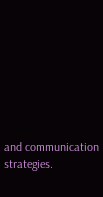and communication strategies.